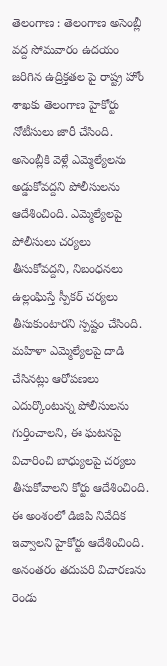తెలంగాణ : తెలంగాణ అసెంబ్లీ వద్ద సోమవారం ఉదయం జరిగిన ఉద్రిక్తతల పై రాష్ట్ర హోం శాఖకు తెలంగాణ హైకోర్టు నోటీసులు జారీ చేసింది. అసెంబ్లీకి వెళ్లే ఎమ్మెల్యేలను అడ్డుకోవద్దని పోలీసులను ఆదేశించింది. ఎమ్మెల్యేలపై పోలీసులు చర్యలు తీసుకోవద్దని, నిబంధనలు ఉల్లంఘిస్తే స్పీకర్ చర్యలు తీసుకుంటారని స్పష్టం చేసింది. మహిళా ఎమ్మెల్యేలపై దాడి చేసినట్లు ఆరోపణలు ఎదుర్కొంటున్న పోలీసులను గుర్తించాలని, ఈ ఘటనపై విచారించి బాధ్యులపై చర్యలు తీసుకోవాలని కోర్టు ఆదేశించింది. ఈ అంశంలో డిజిపి నివేదిక ఇవ్వాలని హైకోర్టు ఆదేశించింది. అనంతరం తదుపరి విచారణను రెండు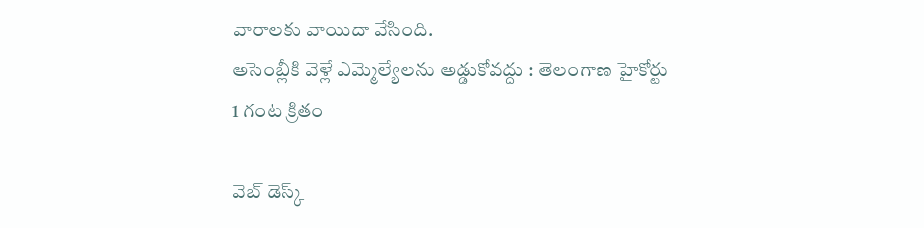వారాలకు వాయిదా వేసింది.
అసెంబ్లీకి వెళ్లే ఎమ్మెల్యేలను అడ్డుకోవద్దు : తెలంగాణ హైకోర్టు
1 గంట క్రితం

వెబ్ డెస్క్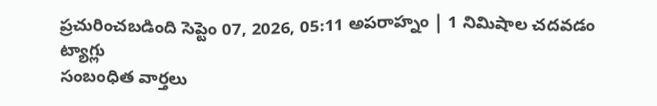ప్రచురించబడింది సెప్టెం 07, 2026, 05:11 అపరాహ్నం | 1 నిమిషాల చదవడం
ట్యాగ్లు
సంబంధిత వార్తలు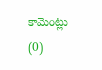కామెంట్లు (0)